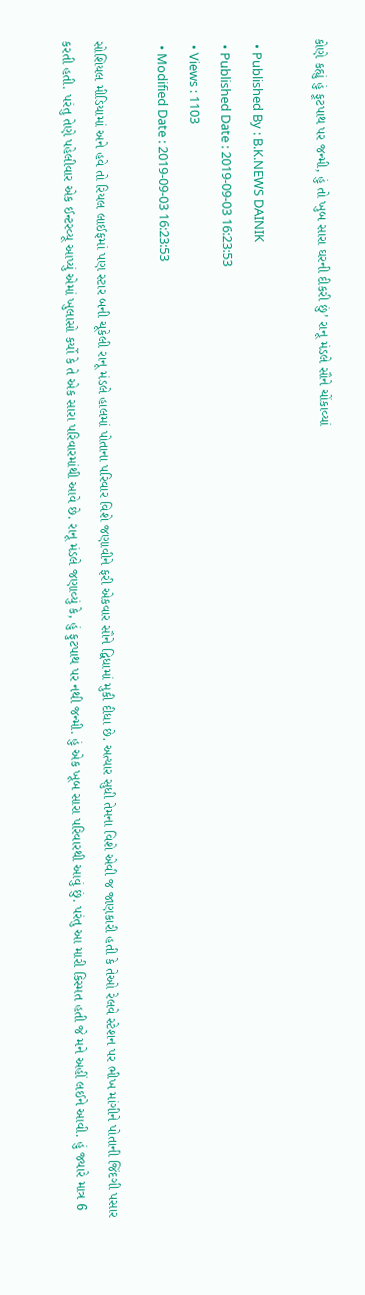કોણે કહ્યું હું ફૂટપાથ પર જન્મી, હું તો ખુબ સારા ઘરની દીકરી છું’ રાનૂ મંડલે સૌને ચોંકાવ્યાં

  • Published By : B.K.NEWS DAINIK
  • Published Date : 2019-09-03 16:23:53
  • Views : 1103
  • Modified Date : 2019-09-03 16:23:53

સોશિયલ મીડિયામાં અને હવે તો રિયલ લાઈફમાં પણ સ્ટાર બની ચૂકેલી રાનૂ મંડલે હાલમાં પોતાના પરિવાર વિશે જણાવીને ફરી એકવાર સૌને દ્વિધામાં મુકી દીધા છે. અત્યાર સુધી તેમના વિશે એવી જ જાણકારી હતી કે તેઓ રેલવે સ્ટેશન પર ભીખ માંગીને પોતાની જિંદગી પસાર કરતી હતી. પરંતુ તેણે પહેલીવાર એક ઈન્ટરવ્યૂ આપ્યું એમાં ખુલાસો કર્યો કે તે એક સારા પરિવારમાંથી આવે છે. રાનૂ મંડલે જણાવ્યું કે, હું ફુટપાથ પર નથી જન્મી. હું એક ખૂબ સારા પરિવારથી આવું છું. પરંતુ આ મારી કિસ્મત હતી જે મને અહીં લઈને આવી. હું જ્યારે માત્ર 6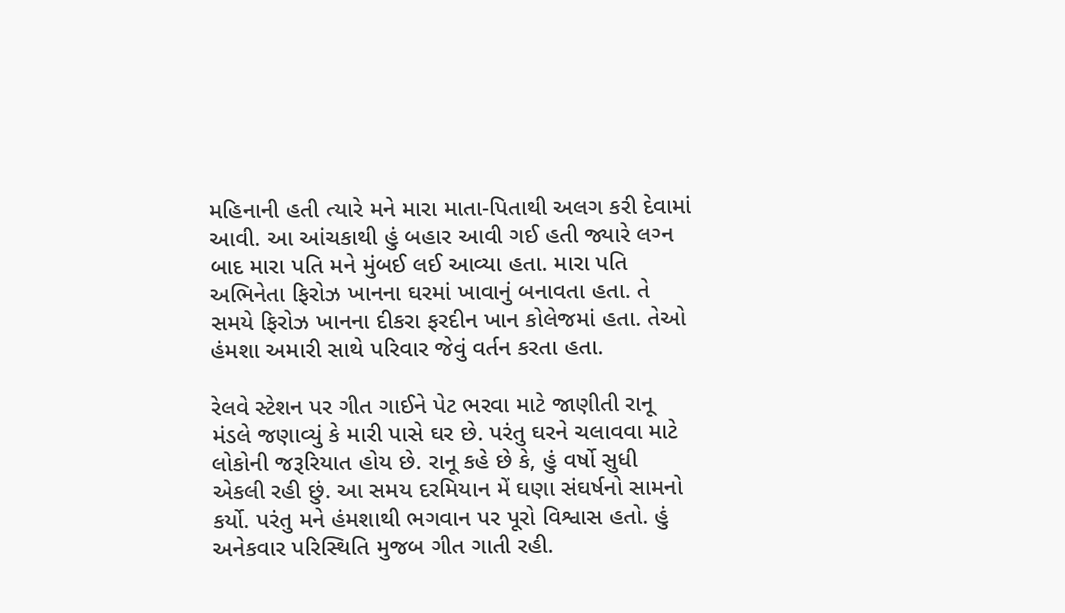મહિનાની હતી ત્યારે મને મારા માતા-પિતાથી અલગ કરી દેવામાં આવી. આ આંચકાથી હું બહાર આવી ગઈ હતી જ્યારે લગ્‍ન બાદ મારા પતિ મને મુંબઈ લઈ આવ્યા હતા. મારા પતિ અભિનેતા ફિરોઝ ખાનના ઘરમાં ખાવાનું બનાવતા હતા. તે સમયે ફિરોઝ ખાનના દીકરા ફરદીન ખાન કોલેજમાં હતા. તેઓ હંમશા અમારી સાથે પરિવાર જેવું વર્તન કરતા હતા.

રેલવે સ્ટેશન પર ગીત ગાઈને પેટ ભરવા માટે જાણીતી રાનૂ મંડલે જણાવ્યું કે મારી પાસે ઘર છે. પરંતુ ઘરને ચલાવવા માટે લોકોની જરૂરિયાત હોય છે. રાનૂ કહે છે કે, હું વર્ષો સુધી એકલી રહી છું. આ સમય દરમિયાન મેં ઘણા સંઘર્ષનો સામનો કર્યો. પરંતુ મને હંમશાથી ભગવાન પર પૂરો વિશ્વાસ હતો. હું અનેકવાર પરિસ્થિતિ મુજબ ગીત ગાતી રહી.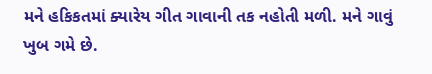મને હકિકતમાં ક્યારેય ગીત ગાવાની તક નહોતી મળી. મને ગાવું ખુબ ગમે છે.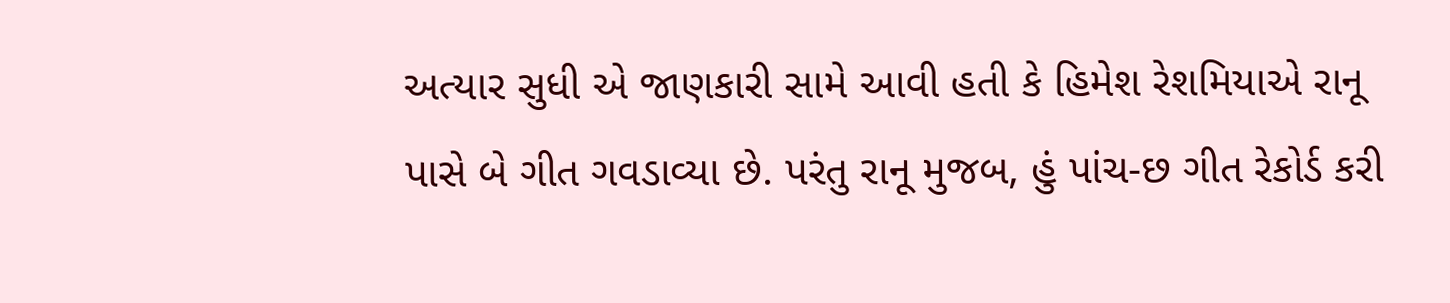અત્યાર સુધી એ જાણકારી સામે આવી હતી કે હિમેશ રેશમિયાએ રાનૂ પાસે બે ગીત ગવડાવ્યા છે. પરંતુ રાનૂ મુજબ, હું પાંચ-છ ગીત રેકોર્ડ કરી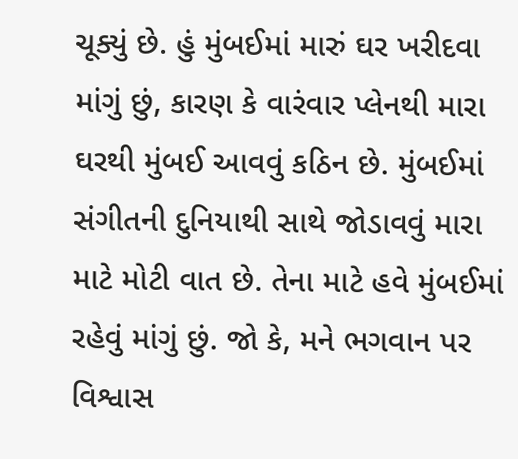ચૂક્યું છે. હું મુંબઈમાં મારું ઘર ખરીદવા માંગું છું, કારણ કે વારંવાર પ્લેનથી મારા ઘરથી મુંબઈ આવવું કઠિન છે. મુંબઈમાં સંગીતની દુનિયાથી સાથે જોડાવવું મારા માટે મોટી વાત છે. તેના માટે હવે મુંબઈમાં રહેવું માંગું છું. જો કે, મને ભગવાન પર વિશ્વાસ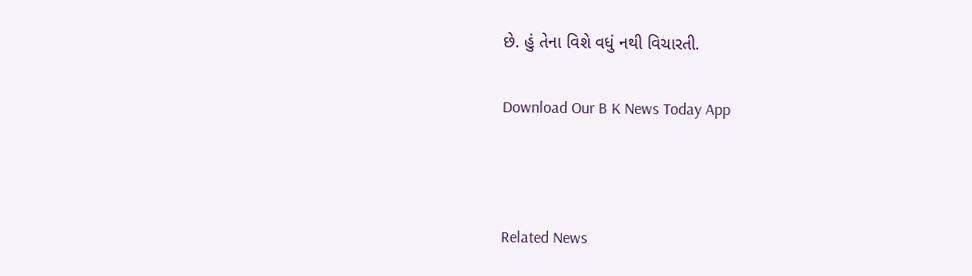છે. હું તેના વિશે વધું નથી વિચારતી.

Download Our B K News Today App



Related News